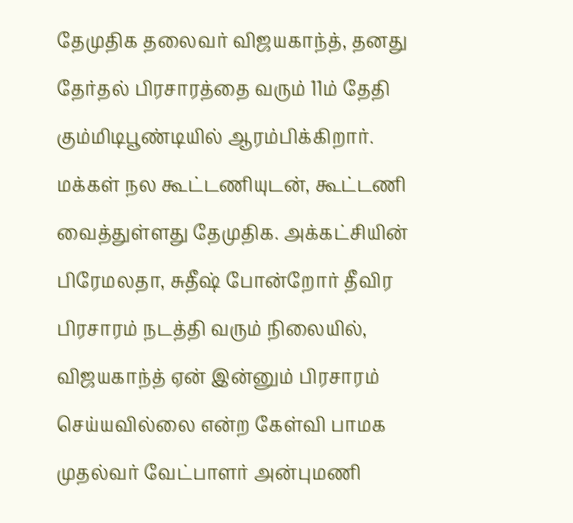தேமுதிக தலைவர் விஜயகாந்த், தனது தேர்தல் பிரசாரத்தை வரும் 11ம் தேதி கும்மிடிபூண்டியில் ஆரம்பிக்கிறார். மக்கள் நல கூட்டணியுடன், கூட்டணி வைத்துள்ளது தேமுதிக. அக்கட்சியின் பிரேமலதா, சுதீஷ் போன்றோர் தீவிர பிரசாரம் நடத்தி வரும் நிலையில், விஜயகாந்த் ஏன் இன்னும் பிரசாரம் செய்யவில்லை என்ற கேள்வி பாமக முதல்வர் வேட்பாளர் அன்புமணி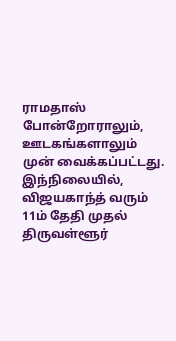ராமதாஸ் போன்றோராலும், ஊடகங்களாலும் முன் வைக்கப்பட்டது.
இந்நிலையில், விஜயகாந்த் வரும் 11ம் தேதி முதல் திருவள்ளூர்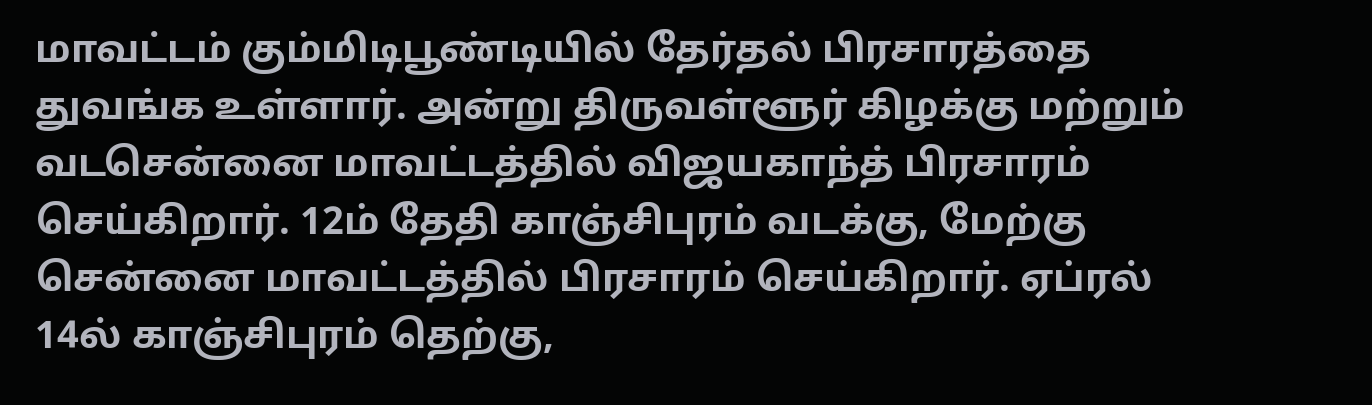மாவட்டம் கும்மிடிபூண்டியில் தேர்தல் பிரசாரத்தை துவங்க உள்ளார். அன்று திருவள்ளூர் கிழக்கு மற்றும் வடசென்னை மாவட்டத்தில் விஜயகாந்த் பிரசாரம் செய்கிறார். 12ம் தேதி காஞ்சிபுரம் வடக்கு, மேற்கு சென்னை மாவட்டத்தில் பிரசாரம் செய்கிறார். ஏப்ரல் 14ல் காஞ்சிபுரம் தெற்கு,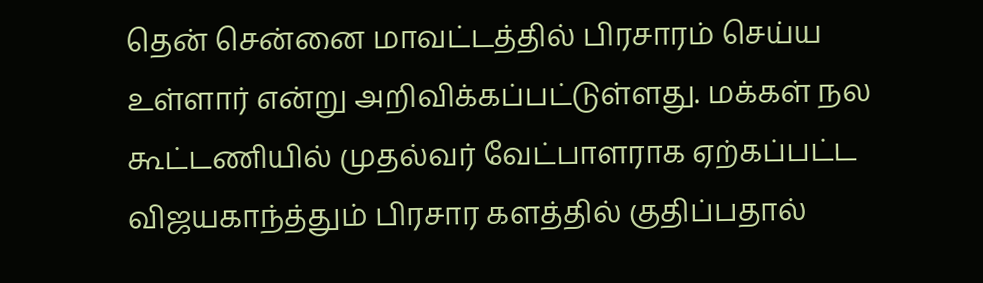தென் சென்னை மாவட்டத்தில் பிரசாரம் செய்ய உள்ளார் என்று அறிவிக்கப்பட்டுள்ளது. மக்கள் நல கூட்டணியில் முதல்வர் வேட்பாளராக ஏற்கப்பட்ட விஜயகாந்த்தும் பிரசார களத்தில் குதிப்பதால்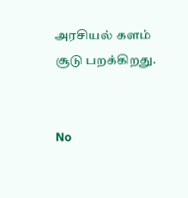அரசியல் களம் சூடு பறக்கிறது.


No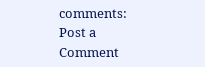comments:
Post a Comment